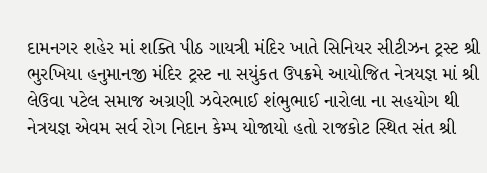દામનગર શહેર માં શક્તિ પીઠ ગાયત્રી મંદિર ખાતે સિનિયર સીટીઝન ટ્રસ્ટ શ્રી ભુરખિયા હનુમાનજી મંદિર ટ્રસ્ટ ના સયુંકત ઉપક્રમે આયોજિત નેત્રયજ્ઞ માં શ્રી લેઉવા પટેલ સમાજ અગ્રણી ઝવેરભાઈ શંભુભાઈ નારોલા ના સહયોગ થી નેત્રયજ્ઞ એવમ સર્વ રોગ નિદાન કેમ્પ યોજાયો હતો રાજકોટ સ્થિત સંત શ્રી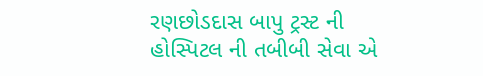રણછોડદાસ બાપુ ટ્રસ્ટ ની હોસ્પિટલ ની તબીબી સેવા એ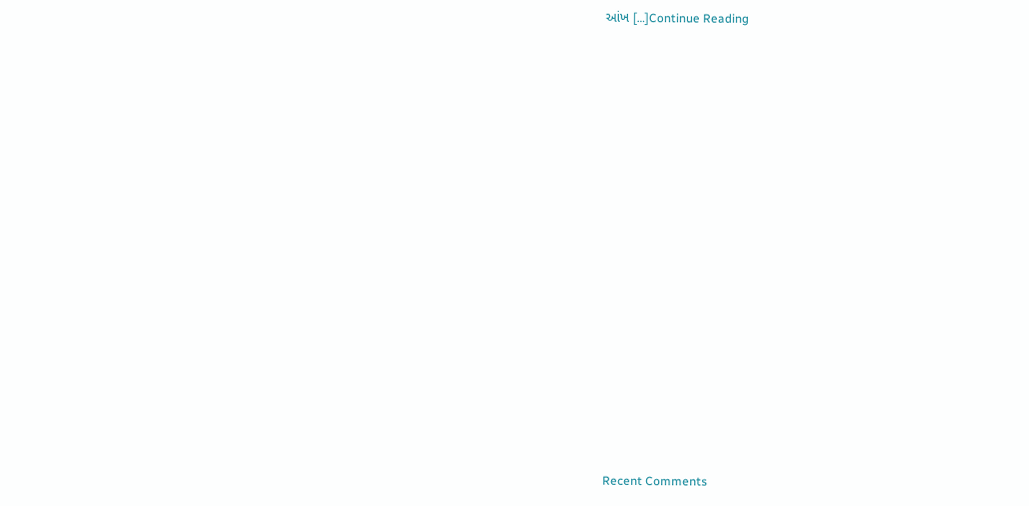આંખ […]Continue Reading


















Recent Comments